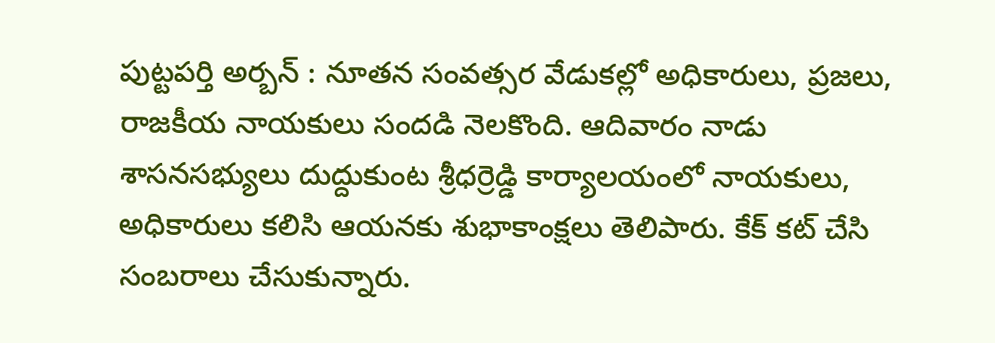పుట్టపర్తి అర్బన్ : నూతన సంవత్సర వేడుకల్లో అధికారులు, ప్రజలు, రాజకీయ నాయకులు సందడి నెలకొంది. ఆదివారం నాడు శాసనసభ్యులు దుద్దుకుంట శ్రీధర్రెడ్డి కార్యాలయంలో నాయకులు, అధికారులు కలిసి ఆయనకు శుభాకాంక్షలు తెలిపారు. కేక్ కట్ చేసి సంబరాలు చేసుకున్నారు.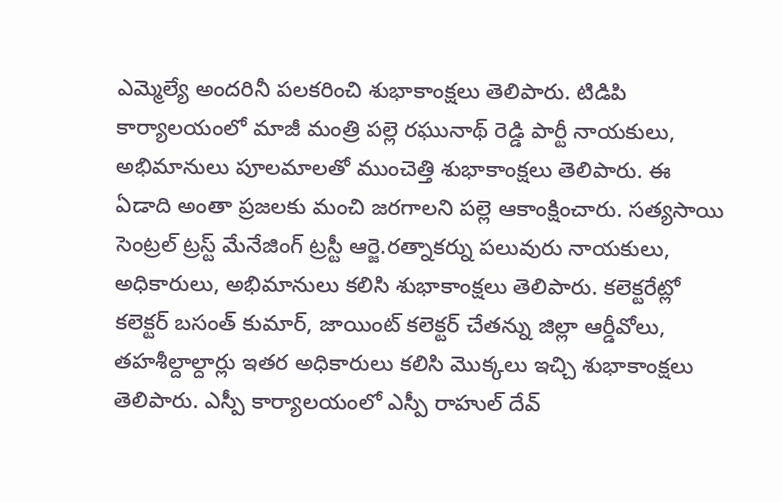ఎమ్మెల్యే అందరినీ పలకరించి శుభాకాంక్షలు తెలిపారు. టిడిపి కార్యాలయంలో మాజీ మంత్రి పల్లె రఘునాథ్ రెడ్డి పార్టీ నాయకులు, అభిమానులు పూలమాలతో ముంచెత్తి శుభాకాంక్షలు తెలిపారు. ఈ ఏడాది అంతా ప్రజలకు మంచి జరగాలని పల్లె ఆకాంక్షించారు. సత్యసాయి సెంట్రల్ ట్రస్ట్ మేనేజింగ్ ట్రస్టీ ఆర్జె.రత్నాకర్ను పలువురు నాయకులు, అధికారులు, అభిమానులు కలిసి శుభాకాంక్షలు తెలిపారు. కలెక్టరేట్లో కలెక్టర్ బసంత్ కుమార్, జాయింట్ కలెక్టర్ చేతన్ను జిల్లా ఆర్డీవోలు, తహశీల్దాల్దార్లు ఇతర అధికారులు కలిసి మొక్కలు ఇచ్చి శుభాకాంక్షలు తెలిపారు. ఎస్పీ కార్యాలయంలో ఎస్పీ రాహుల్ దేవ్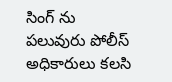సింగ్ ను పలువురు పోలీస్ అధికారులు కలసి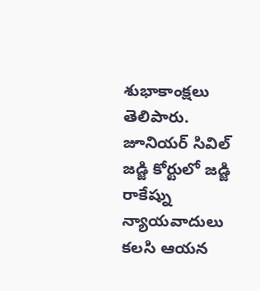శుభాకాంక్షలు తెలిపారు. జూనియర్ సివిల్ జడ్జి కోర్టులో జడ్జి రాకేష్ను న్యాయవాదులు కలసి ఆయన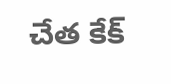చేత కేక్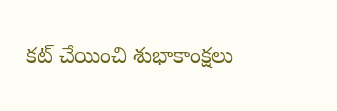కట్ చేయించి శుభాకాంక్షలు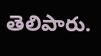తెలిపారు.